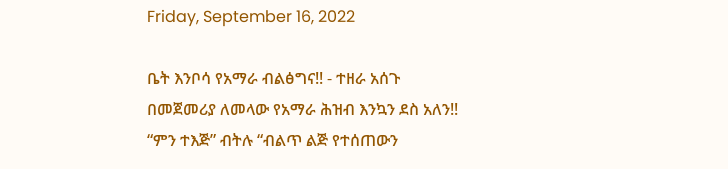Friday, September 16, 2022

ቤት እንቦሳ የአማራ ብልፅግና!! - ተዘራ አሰጉ
በመጀመሪያ ለመላው የአማራ ሕዝብ እንኳን ደስ አለን!! “ምን ተእጅ” ብትሉ “ብልጥ ልጅ የተሰጠውን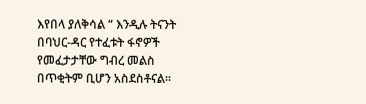እየበላ ያለቅሳል “ እንዲሉ ትናንት በባህር-ዳር የተፈቱት ፋኖዎች የመፈታታቸው ግብረ መልስ በጥቂትም ቢሆን አስደስቶናል።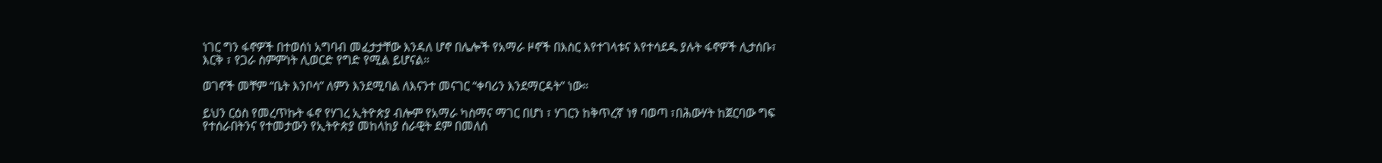ነገር ግን ፋኖዎች በተወሰነ አግባብ መፈታታቸው እንዳለ ሆኖ በሌሎች የአማራ ዞኖች በእስር እየተገላቱና እየተሳደዱ ያሉት ፋኖዎች ሊታሰቡ፣ እርቅ ፣ የጋራ ስምምነት ሊወርድ የግድ የሚል ይሆናል።

ወገኖች መቸም “ቤት እንቦሳ” ለምን እንደሚባል ለእናንተ መናገር “ቀባሪን እንደማርዳት” ነው።

ይህን ርዕስ የመረጥኩት ፋኖ የሃገረ ኢትዮጵያ ብሎም የአማራ ካስማና ማገር በሆነ ፣ ሃገርን ከቅጥረኛ ነፃ ባወጣ ፣በሕውሃት ከጀርባው ግፍ የተሰራበትንና የተመታውን የኢትዮጵያ መከላከያ ሰራዊት ደም በመለሰ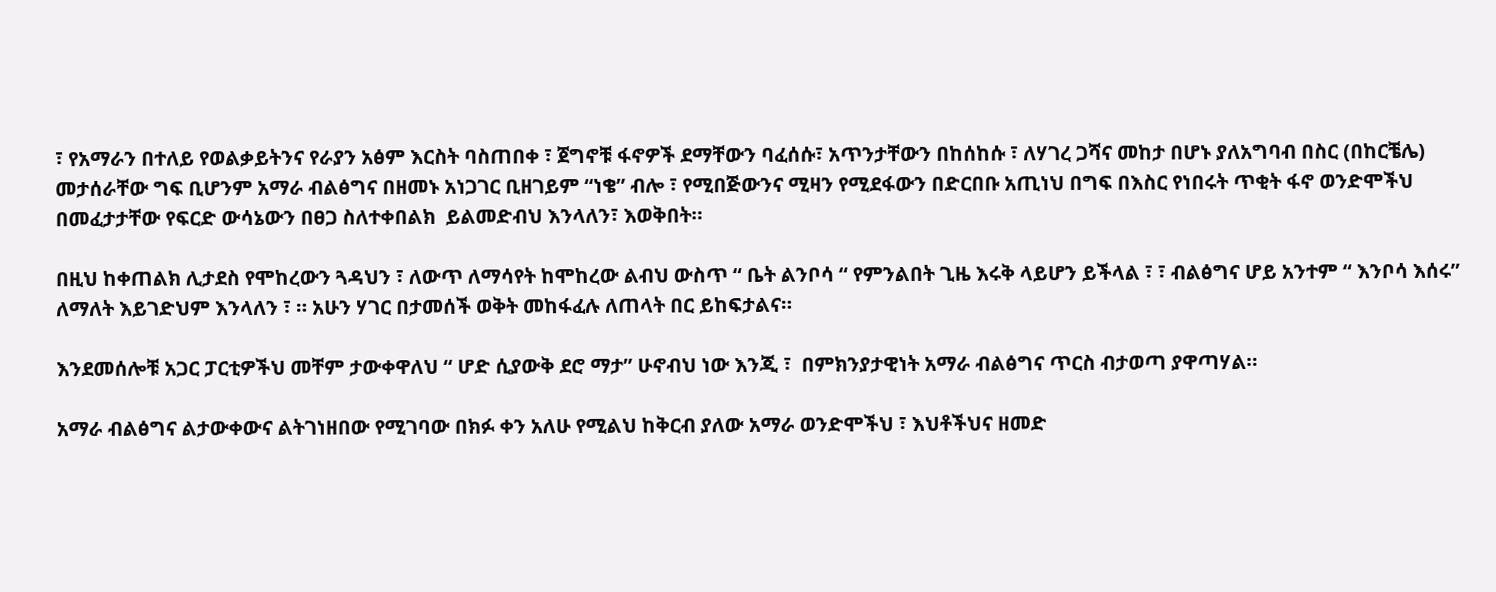፣ የአማራን በተለይ የወልቃይትንና የራያን አፅም እርስት ባስጠበቀ ፣ ጀግኖቹ ፋኖዎች ደማቸውን ባፈሰሱ፣ አጥንታቸውን በከሰከሱ ፣ ለሃገረ ጋሻና መከታ በሆኑ ያለአግባብ በስር (በከርቼሌ) መታሰራቸው ግፍ ቢሆንም አማራ ብልፅግና በዘመኑ አነጋገር ቢዘገይም “ነቄ” ብሎ ፣ የሚበጅውንና ሚዛን የሚደፋውን በድርበቡ አጢነህ በግፍ በእስር የነበሩት ጥቂት ፋኖ ወንድሞችህ በመፈታታቸው የፍርድ ውሳኔውን በፀጋ ስለተቀበልክ  ይልመድብህ እንላለን፣ እወቅበት።

በዚህ ከቀጠልክ ሊታደስ የሞከረውን ጓዳህን ፣ ለውጥ ለማሳየት ከሞከረው ልብህ ውስጥ “ ቤት ልንቦሳ “ የምንልበት ጊዜ እሩቅ ላይሆን ይችላል ፣ ፣ ብልፅግና ሆይ አንተም “ እንቦሳ እሰሩ” ለማለት እይገድህም እንላለን ፣ ። አሁን ሃገር በታመሰች ወቅት መከፋፈሉ ለጠላት በር ይከፍታልና።

እንደመሰሎቹ አጋር ፓርቲዎችህ መቸም ታውቀዋለህ “ ሆድ ሲያውቅ ደሮ ማታ” ሁኖብህ ነው እንጂ ፣  በምክንያታዊነት አማራ ብልፅግና ጥርስ ብታወጣ ያዋጣሃል።

አማራ ብልፅግና ልታውቀውና ልትገነዘበው የሚገባው በክፉ ቀን አለሁ የሚልህ ከቅርብ ያለው አማራ ወንድሞችህ ፣ እህቶችህና ዘመድ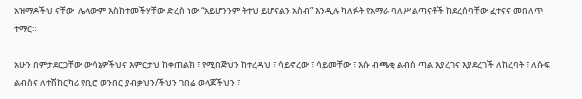አዝማዶችህ ናቸው  ሌላውም እስከተመችሃቸው ድረስ ነው “አይሆንንም ትተህ ይሆናልን አስብ” እንዲሉ ካለፉት የአማራ ባለሥልጣናቶች ከደረሰባቸው ፈተናና መበለጥ ተማር።

አሁን በምታደርጋቸው ውሳኔዎችህና እምርታህ ከቀጠልክ ፣ የሚበጅህን ከተረዳህ ፣ ሳይኖረው ፣ ሳይመቸው ፣ እሱ ብጫቂ ልብስ ጣል እያረገና እያደረገች ለከረባት ፣ ለሱፍ ልብስና ለተሽከርካሪ የቢሮ ወንበር ያብቃህን/ችህን ገበሬ ወላጆችህን ፣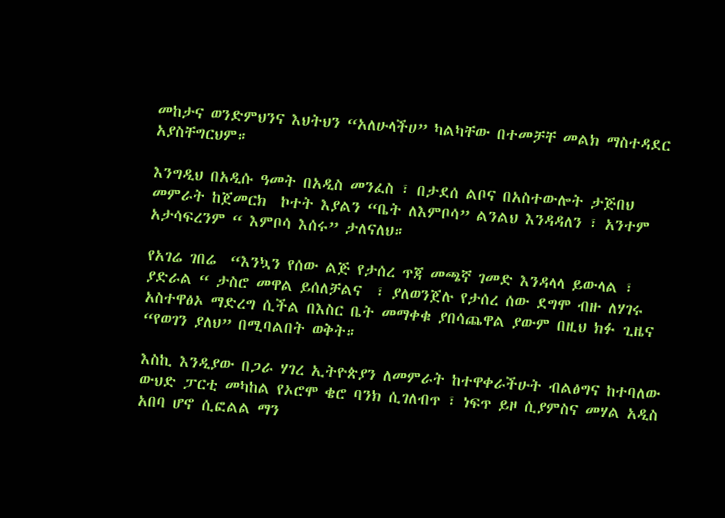መከታና ወንድምህንና እህትህን “አለሁላችሀ” ካልካቸው በተመቻቸ መልክ ማስተዳደር አያስቸግርህም።

እንግዲህ በአዲሱ ዓመት በአዲስ መንፈስ ፣ በታደሰ ልቦና በአስተውሎት ታጅበህ መምራት ከጀመርክ  ኮተት እያልን “ቤት ለእምቦሳ” ልንልህ እንዳዳለን ፣ አንተም አታሳፍረንም “ እምቦሳ እሰሩ” ታለናለህ።

የአገሬ ገበሬ  “እንኳን የሰው ልጅ የታሰረ ጥጃ መጫኛ ገመድ እንዳላላ ይውላል ፣ ያድራል “ ታስሮ መዋል ይሰለቻልና  ፣ ያለወንጀሉ የታሰረ ሰው ደግሞ ብዙ ለሃገሩ አስተዋፅኦ ማድረግ ሲችል በእስር ቤት መማቀቁ ያበሳጨዋል ያውም በዚህ ክፉ ጊዜና “የወገን ያለህ” በሚባልበት ወቅት።

እስኪ እንዲያው በጋራ ሃገረ ኢትዮጵያን ለመምራት ከተዋቀራችሁት ብልፅግና ከተባለው ውህድ ፓርቲ መካከል የኦሮሞ ቄሮ ባንክ ሲገለብጥ ፣ ነፍጥ ይዞ ሲያምስና መሃል አዲስ አበባ ሆኖ ሲፎልል ማን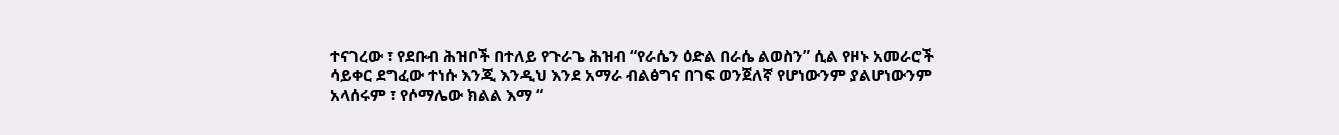ተናገረው ፣ የደቡብ ሕዝቦች በተለይ የጉራጌ ሕዝብ “የራሴን ዕድል በራሴ ልወስን” ሲል የዞኑ አመራሮች ሳይቀር ደግፈው ተነሱ እንጂ እንዲህ እንደ አማራ ብልፅግና በገፍ ወንጀለኛ የሆነውንም ያልሆነውንም  አላሰሩም ፣ የሶማሌው ክልል እማ “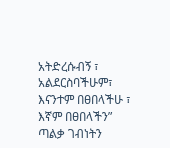አትድረሱብኝ ፣ አልደርስባችሁም፣ እናንተም በፀበላችሁ ፣ እኛም በፀበላችን”  ጣልቃ ገብነትን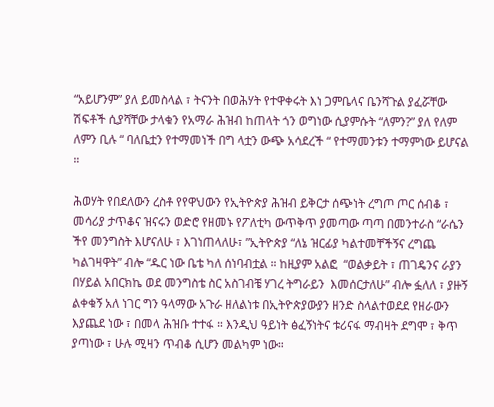“አይሆንም” ያለ ይመስላል ፣ ትናንት በወሕሃት የተዋቀሩት እነ ጋምቤላና ቤንሻጉል ያፈሯቸው ሽፍቶች ሲያሻቸው ታላቁን የአማራ ሕዝብ ከጠላት ጎን ወግነው ሲያምሱት “ለምን?” ያለ የለም ለምን ቢሉ “ ባለቤቷን የተማመነች በግ ላቷን ውጭ አሳደረች “ የተማመንቱን ተማምነው ይሆናል ።

ሕወሃት የበደለውን ረስቶ የየዋህውን የኢትዮጵያ ሕዝብ ይቅርታ ሰጭነት ረግጦ ጦር ሰብቆ ፣ መሳሪያ ታጥቆና ዝናሩን ወድሮ የዘመኑ የፖለቲካ ውጥቅጥ ያመጣው ጣጣ በመንተራስ “ራሴን ችየ መንግስት እሆናለሁ ፣ እገነጠላለሁ፣ ”ኢትዮጵያ “ለኔ ዝርፊያ ካልተመቸችኝና ረግጨ ካልገዛዋት” ብሎ “ዱር ነው ቤቴ ካለ ሰነባብቷል ። ከዚያም አልፎ  “ወልቃይት ፣ ጠገዴንና ራያን በሃይል አበርክኬ ወደ መንግስቴ ስር አስገብቼ ሃገረ ትግራይን  እመሰርታለሁ” ብሎ ፏለለ ፣ ያዙኝ ልቀቁኝ አለ ነገር ግን ዓላማው አጉራ ዘለልነቱ በኢትዮጵያውያን ዘንድ ስላልተወደደ የዘራውን እያጨደ ነው ፣ በመላ ሕዝቡ ተተፋ ። እንዲህ ዓይነት ፅፈኝነትና ቱሪናፋ ማብዛት ደግሞ ፣ ቅጥ ያጣነው ፣ ሁሉ ሚዛን ጥብቆ ሲሆን መልካም ነው።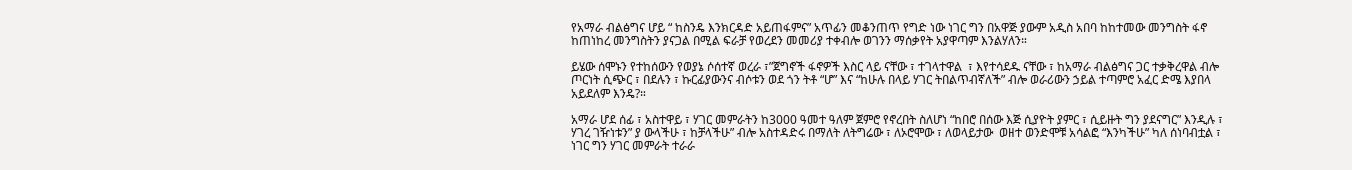የአማራ ብልፅግና ሆይ “ ከስንዴ እንክርዳድ አይጠፋምና” አጥፊን መቆንጠጥ የግድ ነው ነገር ግን በአዋጅ ያውም አዲስ አበባ ከከተመው መንግስት ፋኖ ከጠነከረ መንግስትን ያናጋል በሚል ፍራቻ የወረደን መመሪያ ተቀብሎ ወገንን ማሰቃየት አያዋጣም እንልሃለን።

ይሄው ሰሞኑን የተከሰውን የወያኔ ሶሰተኛ ወረራ ፣”ጀግኖች ፋኖዎች እስር ላይ ናቸው ፣ ተገላተዋል  ፣ እየተሳደዱ ናቸው ፣ ከአማራ ብልፅግና ጋር ተቃቅረዋል ብሎ ጦርነት ሲጭር ፣ በደሉን ፣ ኩርፊያውንና ብሶቱን ወደ ጎን ትቶ “ሆ” እና “ከሁሉ በላይ ሃገር ትበልጥብኛለች” ብሎ ወራሪውን ኃይል ተጣምሮ አፈር ድሜ እያበላ አይደለም እንዴ?።

አማራ ሆደ ሰፊ ፣ አስተዋይ ፣ ሃገር መምራትን ከ3000 ዓመተ ዓለም ጀምሮ የኖረበት ስለሆነ “ከበሮ በሰው እጅ ሲያዮት ያምር ፣ ሲይዙት ግን ያደናግር” እንዲሉ ፣  ሃገረ ገዥነቱን” ያ ውላችሁ ፣ ከቻላችሁ” ብሎ አስተዳድሩ በማለት ለትግሬው ፣ ለኦሮሞው ፣ ለወላይታው  ወዘተ ወንድሞቹ አሳልፎ “እንካችሁ” ካለ ሰነባብቷል ፣ ነገር ግን ሃገር መምራት ተራራ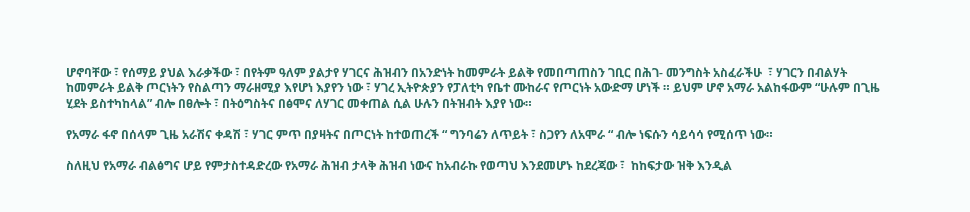ሆኖባቸው ፣ የሰማይ ያህል እራቃችው ፣ በየትም ዓለም ያልታየ ሃገርና ሕዝብን በአንድነት ከመምራት ይልቅ የመበጣጠስን ገቢር በሕገ- መንግስት አስፈራችሁ  ፣ ሃገርን በብልሃት ከመምራት ይልቅ ጦርነትን የስልጣን ማራዘሚያ እየሆነ እያየን ነው ፣ ሃገረ ኢትዮጵያን የፓለቲካ የቤተ ሙከራና የጦርነት አውድማ ሆነች ። ይህም ሆኖ አማራ አልከፋውም “ሁሉም በጊዜ ሂደት ይስተካከላል” ብሎ በፀሎት ፣ በትዕግስትና በፅሞና ለሃገር መቀጠል ሲል ሁሉን በትዝብት እያየ ነው።

የአማራ ፋኖ በሰላም ጊዜ አራሽና ቀዳሽ ፣ ሃገር ምጥ በያዛትና በጦርነት ከተወጠረች “ ግንባሬን ለጥይት ፣ ስጋየን ለአሞራ “ ብሎ ነፍሱን ሳይሳሳ የሚሰጥ ነው።

ስለዚህ የአማራ ብልፅግና ሆይ የምታስተዳድረው የአማራ ሕዝብ ታላቅ ሕዝብ ነውና ከአብራኩ የወጣህ እንደመሆኑ ከደረጃው ፣  ከከፍታው ዝቅ እንዲል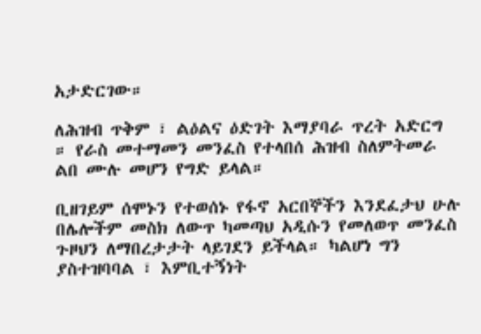አታድርገው።

ለሕዝብ ጥቅም ፣ ልዕልና ዕድገት እማያባራ ጥረት አድርግ ። የራስ መተማመን መንፈስ የተላበሰ ሕዝብ ስለምትመራ ልበ ሙሉ መሆን የግድ ይላል።

ቢዘገይም ሰሞኑን የተወሰኑ የፋኖ አርበኞችን እንደፈታህ ሁሉ በሌሎችም መስክ ለውጥ ካመጣህ አዲሱን የመለወጥ መንፈስ ጉዞህን ለማበረታታት ላይገደን ይችላል። ካልሆነ ግን ያስተዝባባል ፣ እምቢተኝነት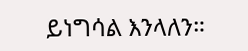ይነግሳል እንላለን።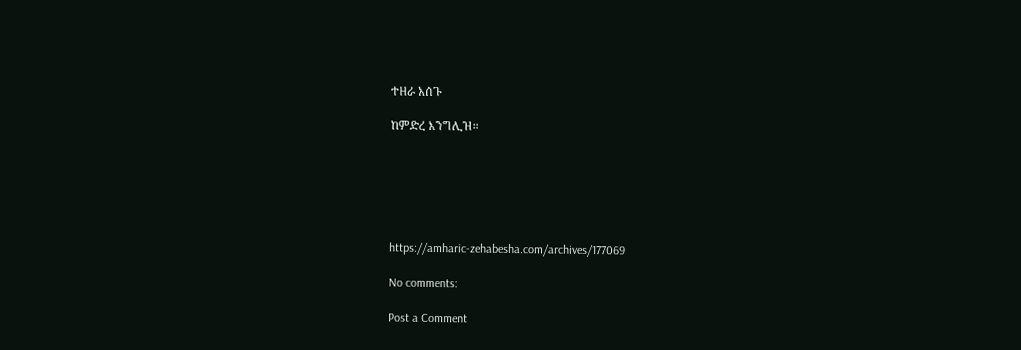ተዘራ አሰጉ

ከምድረ እንግሊዝ።






https://amharic-zehabesha.com/archives/177069

No comments:

Post a Comment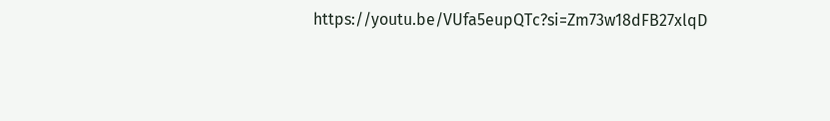https://youtu.be/VUfa5eupQTc?si=Zm73w18dFB27xlqD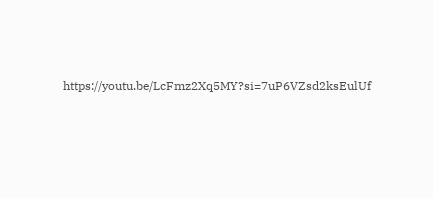https://youtu.be/LcFmz2Xq5MY?si=7uP6VZsd2ksEulUf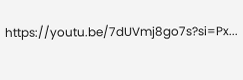https://youtu.be/7dUVmj8go7s?si=Px...